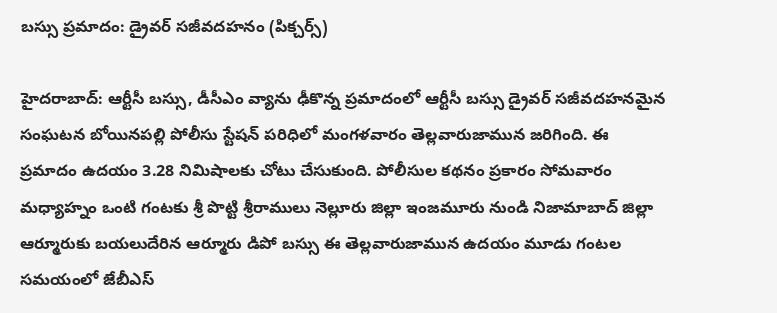బస్సు ప్రమాదం: డ్రైవర్ సజీవదహనం (పిక్చర్స్)

హైదరాబాద్: ఆర్టీసీ బస్సు, డీసీఎం వ్యాను ఢీకొన్న ప్రమాదంలో ఆర్టీసీ బస్సు డ్రైవర్ సజీవదహనమైన సంఘటన బోయినపల్లి పోలీసు స్టేషన్ పరిధిలో మంగళవారం తెల్లవారుజామున జరిగింది. ఈ ప్రమాదం ఉదయం 3.28 నిమిషాలకు చోటు చేసుకుంది. పోలీసుల కథనం ప్రకారం సోమవారం మధ్యాహ్నం ఒంటి గంటకు శ్రీ పొట్టి శ్రీరాములు నెల్లూరు జిల్లా ఇంజమూరు నుండి నిజామాబాద్ జిల్లా ఆర్మూరుకు బయలుదేరిన ఆర్మూరు డిపో బస్సు ఈ తెల్లవారుజామున ఉదయం మూడు గంటల సమయంలో జేబీఎస్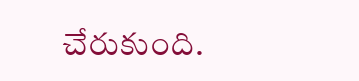చేరుకుంది.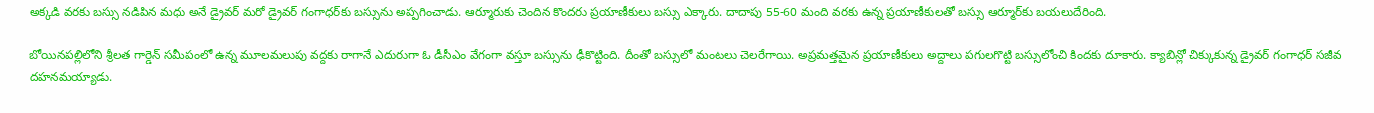అక్కడి వరకు బస్సు నడిపిన మధు అనే డ్రైవర్ మరో డ్రైవర్ గంగాధర్‌కు బస్సును అప్పగించాడు. ఆర్మూరుకు చెందిన కొందరు ప్రయాణీకులు బస్సు ఎక్కారు. దాదాపు 55-60 మంది వరకు ఉన్న ప్రయాణీకులతో బస్సు ఆర్మూర్‌కు బయలుదేరింది.

బోయినపల్లిలోని శ్రీలత గార్డెన్ సమీపంలో ఉన్న మూలమలుపు వద్దకు రాగానే ఎదురుగా ఓ డీసీఎం వేగంగా వస్తూ బస్సును ఢీకొట్టింది. దీంతో బస్సులో మంటలు చెలరేగాయి. అప్రమత్తమైన ప్రయాణీకులు అద్దాలు పగులగొట్టి బస్సులోంచి కిందకు దూకారు. క్యాబిన్లో చిక్కుకున్న డ్రైవర్ గంగాధర్ సజీవ దహనమయ్యాడు.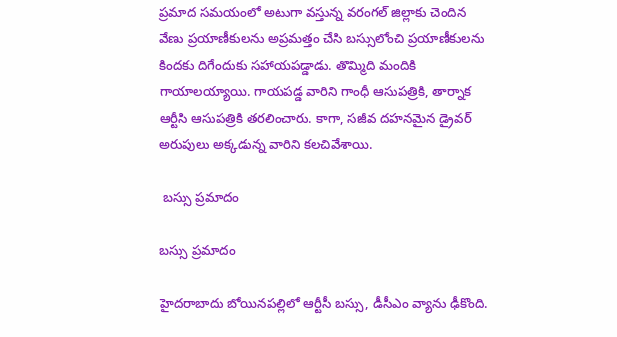ప్రమాద సమయంలో అటుగా వస్తున్న వరంగల్ జిల్లాకు చెందిన వేణు ప్రయాణీకులను అప్రమత్తం చేసి బస్సులోంచి ప్రయాణీకులను కిందకు దిగేందుకు సహాయపడ్డాడు. తొమ్మిది మందికి గాయాలయ్యాయి. గాయపడ్డ వారిని గాంధీ ఆసుపత్రికి, తార్నాక ఆర్టీసి ఆసుపత్రికి తరలించారు. కాగా, సజీవ దహనమైన డ్రైవర్ అరుపులు అక్కడున్న వారిని కలచివేశాయి.

 బస్సు ప్రమాదం

బస్సు ప్రమాదం

హైదరాబాదు బోయినపల్లిలో ఆర్టీసీ బస్సు, డీసీఎం వ్యాను ఢీకొంది.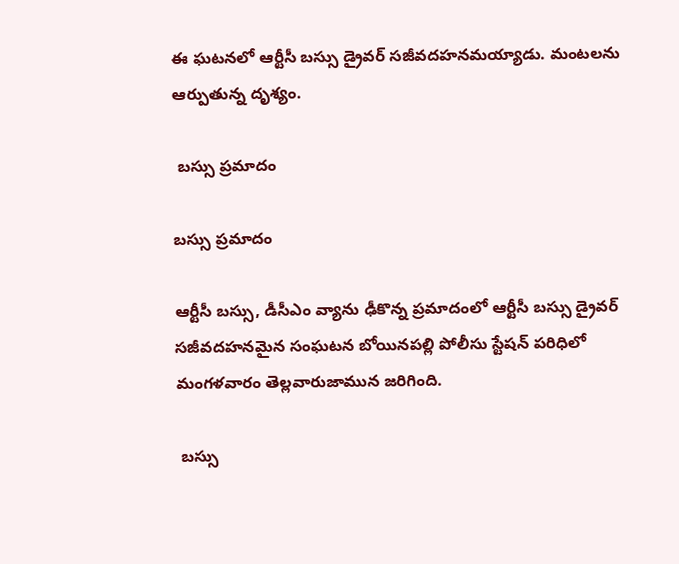ఈ ఘటనలో ఆర్టీసీ బస్సు డ్రైవర్ సజీవదహనమయ్యాడు. మంటలను ఆర్పుతున్న దృశ్యం.

 బస్సు ప్రమాదం

బస్సు ప్రమాదం

ఆర్టీసీ బస్సు, డీసీఎం వ్యాను ఢీకొన్న ప్రమాదంలో ఆర్టీసీ బస్సు డ్రైవర్ సజీవదహనమైన సంఘటన బోయినపల్లి పోలీసు స్టేషన్ పరిధిలో మంగళవారం తెల్లవారుజామున జరిగింది.

 బస్సు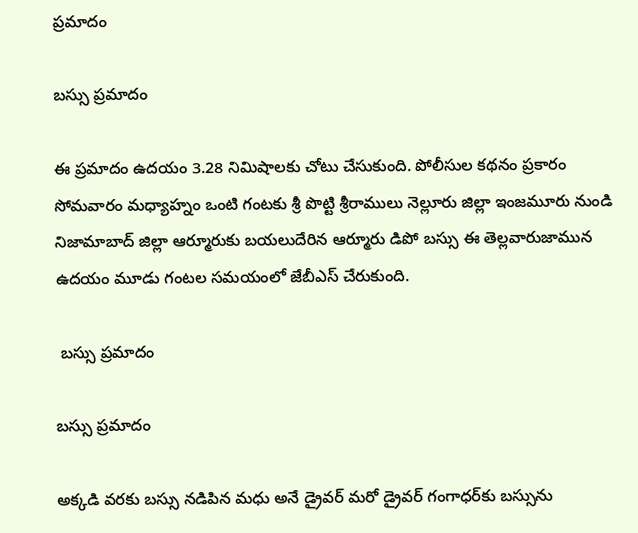ప్రమాదం

బస్సు ప్రమాదం

ఈ ప్రమాదం ఉదయం 3.28 నిమిషాలకు చోటు చేసుకుంది. పోలీసుల కథనం ప్రకారం సోమవారం మధ్యాహ్నం ఒంటి గంటకు శ్రీ పొట్టి శ్రీరాములు నెల్లూరు జిల్లా ఇంజమూరు నుండి నిజామాబాద్ జిల్లా ఆర్మూరుకు బయలుదేరిన ఆర్మూరు డిపో బస్సు ఈ తెల్లవారుజామున ఉదయం మూడు గంటల సమయంలో జేబీఎస్ చేరుకుంది.

 బస్సు ప్రమాదం

బస్సు ప్రమాదం

అక్కడి వరకు బస్సు నడిపిన మధు అనే డ్రైవర్ మరో డ్రైవర్ గంగాధర్‌కు బస్సును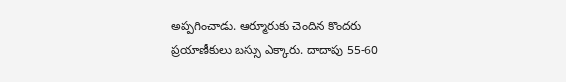అప్పగించాడు. ఆర్మూరుకు చెందిన కొందరు ప్రయాణీకులు బస్సు ఎక్కారు. దాదాపు 55-60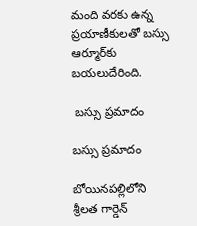మంది వరకు ఉన్న ప్రయాణీకులతో బస్సు ఆర్మూర్‌కు బయలుదేరింది.

 బస్సు ప్రమాదం

బస్సు ప్రమాదం

బోయినపల్లిలోని శ్రీలత గార్డెన్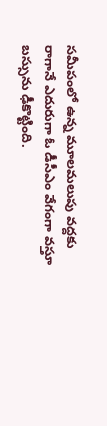సమీపంలో ఉన్న మూలమలుపు వద్దకు రాగానే ఎదురుగా ఓ డీసీఎం వేగంగా వస్తూ బస్సును ఢీకొట్టింది.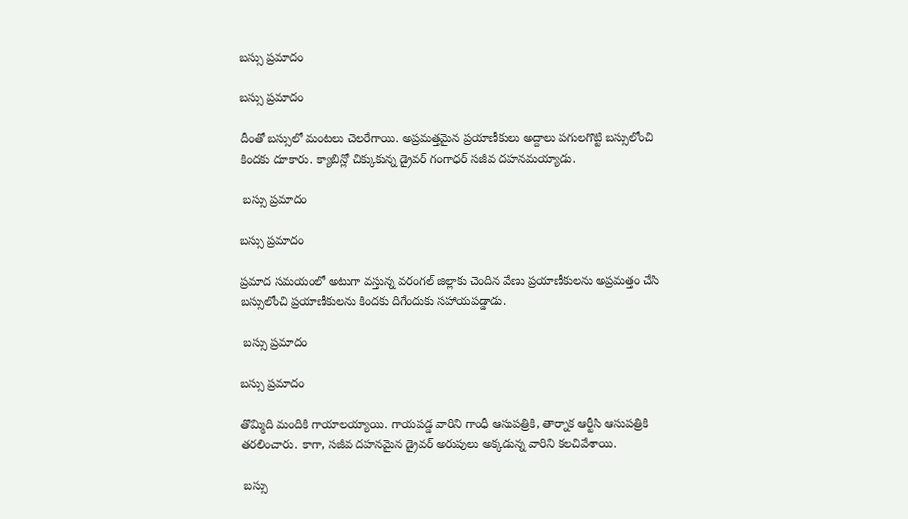బస్సు ప్రమాదం

బస్సు ప్రమాదం

దీంతో బస్సులో మంటలు చెలరేగాయి. అప్రమత్తమైన ప్రయాణీకులు అద్దాలు పగులగొట్టి బస్సులోంచి కిందకు దూకారు. క్యాబిన్లో చిక్కుకున్న డ్రైవర్ గంగాధర్ సజీవ దహనమయ్యాడు.

 బస్సు ప్రమాదం

బస్సు ప్రమాదం

ప్రమాద సమయంలో అటుగా వస్తున్న వరంగల్ జిల్లాకు చెందిన వేణు ప్రయాణీకులను అప్రమత్తం చేసి బస్సులోంచి ప్రయాణీకులను కిందకు దిగేందుకు సహాయపడ్డాడు.

 బస్సు ప్రమాదం

బస్సు ప్రమాదం

తొమ్మిది మందికి గాయాలయ్యాయి. గాయపడ్డ వారిని గాంధీ ఆసుపత్రికి, తార్నాక ఆర్టీసి ఆసుపత్రికి తరలించారు. కాగా, సజీవ దహనమైన డ్రైవర్ అరుపులు అక్కడున్న వారిని కలచివేశాయి.

 బస్సు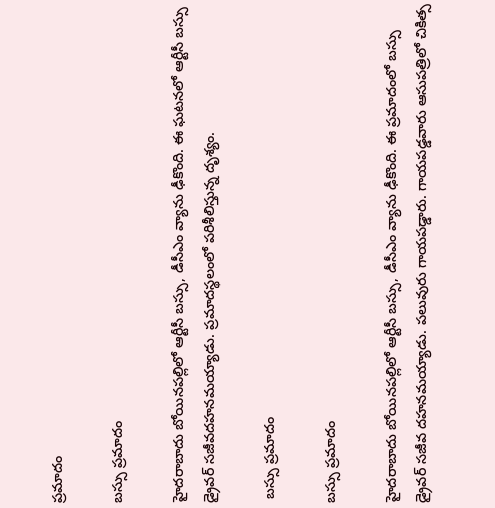ప్రమాదం

బస్సు ప్రమాదం

హైదరాబాదు బోయినపల్లిలో ఆర్టీసీ బస్సు, డీసీఎం వ్యాను ఢీకొంది. ఈ ఘటనలో ఆర్టీసీ బస్సు డ్రైవర్ సజీవదహనమయ్యాడు. ప్రమాదస్థలంలో పరిశీలిస్తున్న దృశ్యం.

 బస్సు ప్రమాదం

బస్సు ప్రమాదం

హైదరాబాదు బోయినపల్లిలో ఆర్టీసీ బస్సు, డీసీఎం వ్యాను ఢీకొంది. ఈ ప్రమాదంలో బస్సు డ్రైవర్ సజీవ దహనమయ్యాడు. పలువురు గాయపడ్డారు. గాయపడ్డవారు ఆసుపత్రిలో చికిత్స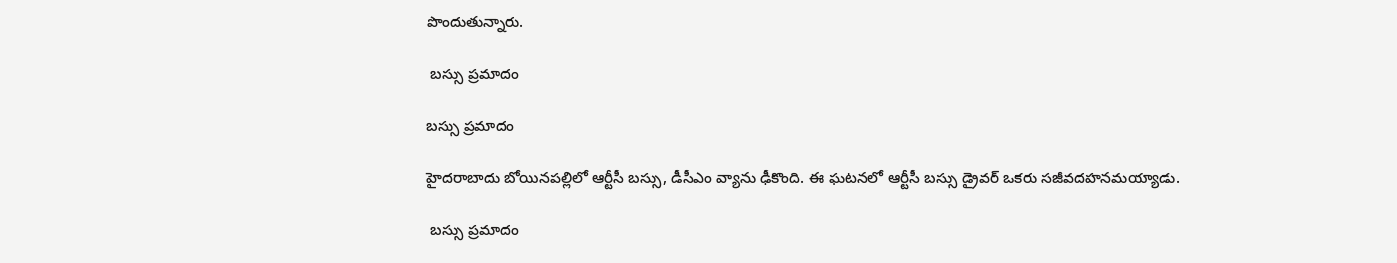పొందుతున్నారు.

 బస్సు ప్రమాదం

బస్సు ప్రమాదం

హైదరాబాదు బోయినపల్లిలో ఆర్టీసీ బస్సు, డీసీఎం వ్యాను ఢీకొంది. ఈ ఘటనలో ఆర్టీసీ బస్సు డ్రైవర్ ఒకరు సజీవదహనమయ్యాడు.

 బస్సు ప్రమాదం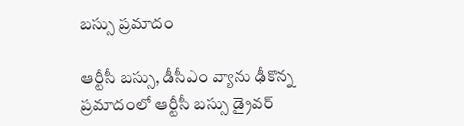బస్సు ప్రమాదం

ఆర్టీసీ బస్సు, డీసీఎం వ్యాను ఢీకొన్న ప్రమాదంలో ఆర్టీసీ బస్సు డ్రైవర్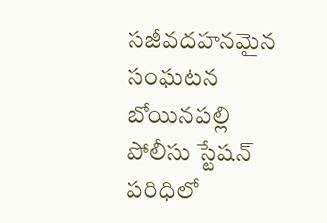సజీవదహనమైన సంఘటన బోయినపల్లి పోలీసు స్టేషన్ పరిధిలో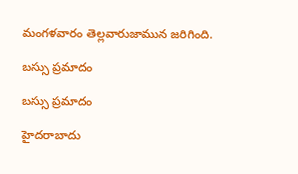మంగళవారం తెల్లవారుజామున జరిగింది.

బస్సు ప్రమాదం

బస్సు ప్రమాదం

హైదరాబాదు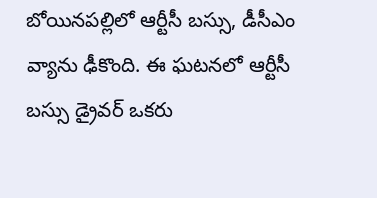బోయినపల్లిలో ఆర్టీసీ బస్సు, డీసీఎం వ్యాను ఢీకొంది. ఈ ఘటనలో ఆర్టీసీ బస్సు డ్రైవర్ ఒకరు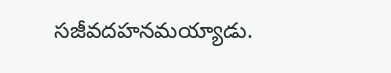సజీవదహనమయ్యాడు.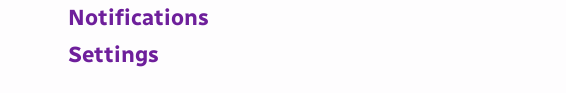Notifications
Settings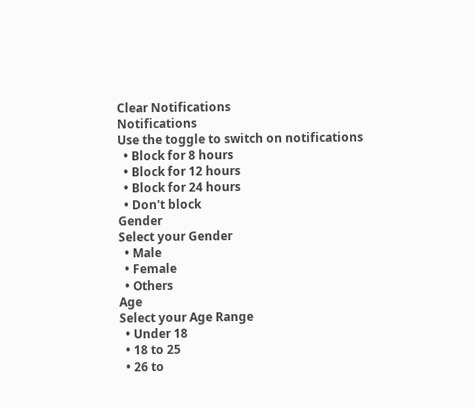Clear Notifications
Notifications
Use the toggle to switch on notifications
  • Block for 8 hours
  • Block for 12 hours
  • Block for 24 hours
  • Don't block
Gender
Select your Gender
  • Male
  • Female
  • Others
Age
Select your Age Range
  • Under 18
  • 18 to 25
  • 26 to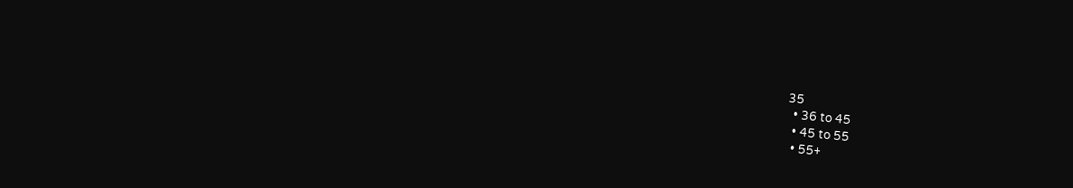35
  • 36 to 45
  • 45 to 55
  • 55+